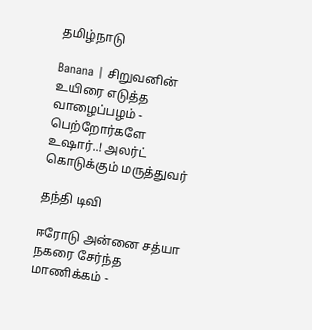தமிழ்நாடு

Banana | சிறுவனின் உயிரை எடுத்த வாழைப்பழம் - பெற்றோர்களே உஷார்..! அலர்ட் கொடுக்கும் மருத்துவர்

தந்தி டிவி

ஈரோடு அன்னை சத்யா நகரை சேர்ந்த மாணிக்கம் -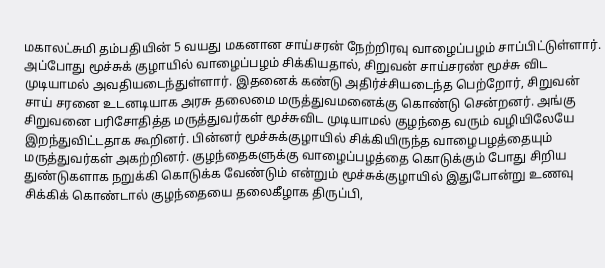மகாலட்சுமி தம்பதியின் 5 வயது மகனான சாய்சரன் நேற்றிரவு வாழைப்பழம் சாப்பிட்டுள்ளார். அப்போது மூச்சுக் குழாயில் வாழைப்பழம் சிக்கியதால், சிறுவன் சாய்சரண் மூச்சு விட முடியாமல் அவதியடைந்துள்ளார். இதனைக் கண்டு அதிர்ச்சியடைந்த பெற்றோர், சிறுவன் சாய் சரனை உடனடியாக அரசு தலைமை மருத்துவமனைக்கு கொண்டு சென்றனர். அங்கு சிறுவனை பரிசோதித்த மருத்துவர்கள் மூச்சுவிட முடியாமல் குழந்தை வரும் வழியிலேயே இறந்துவிட்டதாக கூறினர். பின்னர் மூச்சுக்குழாயில் சிக்கியிருந்த வாழைபழத்தையும் மருத்துவர்கள் அகற்றினர். குழந்தைகளுக்கு வாழைப்பழத்தை கொடுக்கும் போது சிறிய துண்டுகளாக நறுக்கி கொடுக்க வேண்டும் என்றும் மூச்சுக்குழாயில் இதுபோன்று உணவு சிக்கிக் கொண்டால் குழந்தையை தலைகீழாக திருப்பி,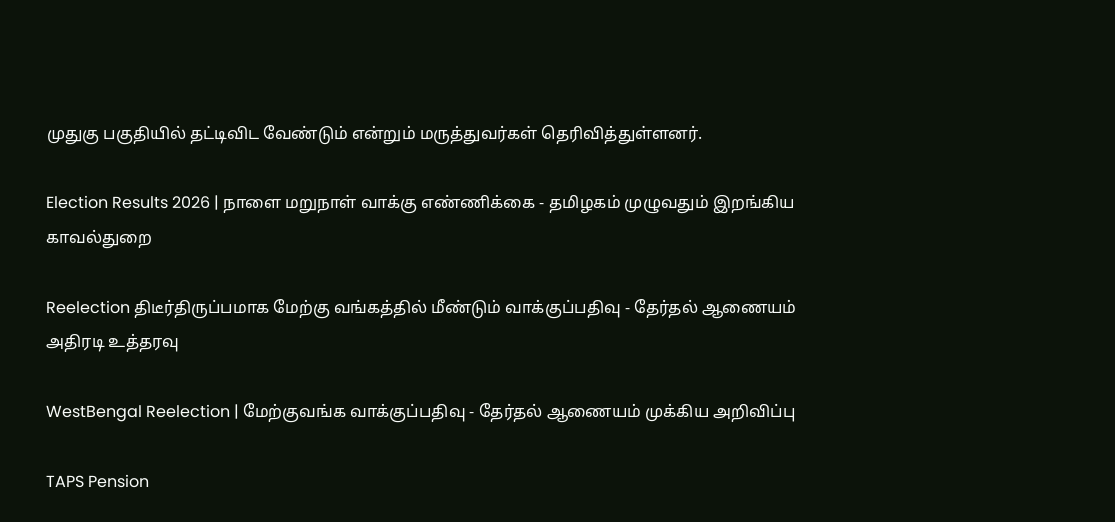முதுகு பகுதியில் தட்டிவிட வேண்டும் என்றும் மருத்துவர்கள் தெரிவித்துள்ளனர்.

Election Results 2026 | நாளை மறுநாள் வாக்கு எண்ணிக்கை - தமிழகம் முழுவதும் இறங்கிய காவல்துறை

Reelection திடீர்திருப்பமாக மேற்கு வங்கத்தில் மீண்டும் வாக்குப்பதிவு - தேர்தல் ஆணையம் அதிரடி உத்தரவு

WestBengal Reelection | மேற்குவங்க வாக்குப்பதிவு - தேர்தல் ஆணையம் முக்கிய அறிவிப்பு

TAPS Pension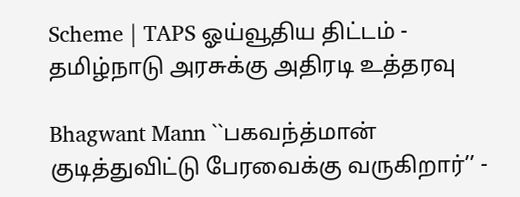Scheme | TAPS ஓய்வூதிய திட்டம் - தமிழ்நாடு அரசுக்கு அதிரடி உத்தரவு

Bhagwant Mann ``பகவந்த்மான் குடித்துவிட்டு பேரவைக்கு வருகிறார்’’ -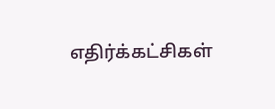எதிர்க்கட்சிகள்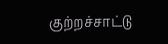குற்றச்சாட்டு